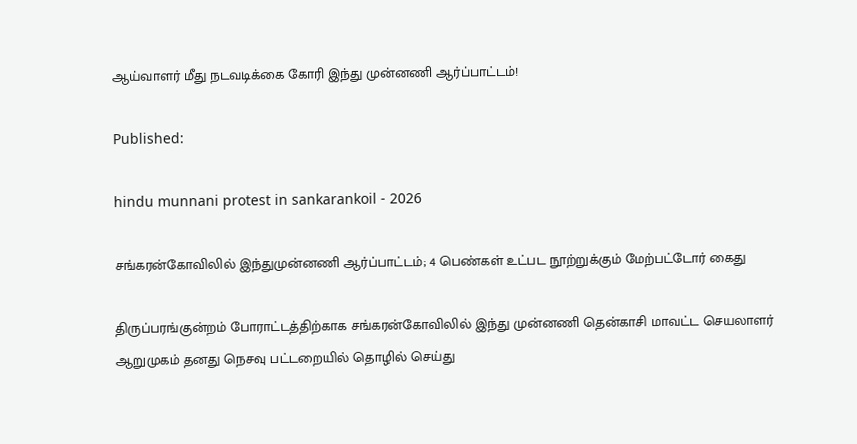ஆய்வாளர் மீது நடவடிக்கை கோரி இந்து முன்னணி ஆர்ப்பாட்டம்!

Published:

hindu munnani protest in sankarankoil - 2026

சங்கரன்கோவிலில் இந்துமுன்னணி ஆர்ப்பாட்டம்; 4 பெண்கள் உட்பட நூற்றுக்கும் மேற்பட்டோர் கைது

திருப்பரங்குன்றம் போராட்டத்திற்காக சங்கரன்கோவிலில் இந்து முன்னணி தென்காசி மாவட்ட செயலாளர் ஆறுமுகம் தனது நெசவு பட்டறையில் தொழில் செய்து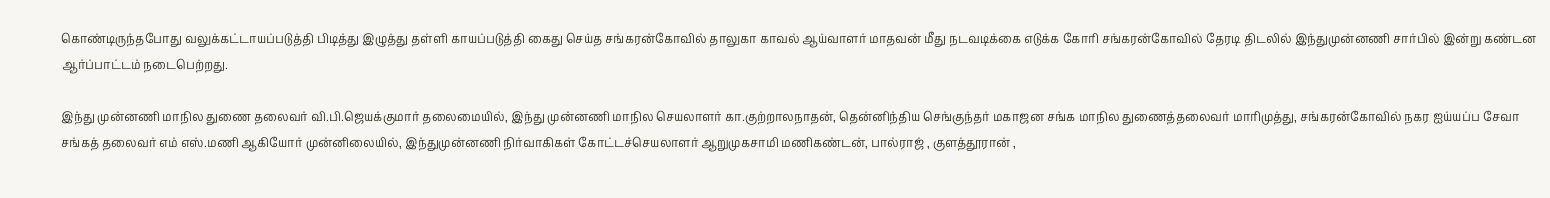கொண்டிருந்தபோது வலுக்கட்டாயப்படுத்தி பிடித்து இழுத்து தள்ளி காயப்படுத்தி கைது செய்த சங்கரன்கோவில் தாலுகா காவல் ஆய்வாளர் மாதவன் மீது நடவடிக்கை எடுக்க கோரி சங்கரன்கோவில் தேரடி திடலில் இந்துமுன்னணி சார்பில் இன்று கண்டன ஆர்ப்பாட்டம் நடைபெற்றது.

இந்து முன்னணி மாநில துணை தலைவர் வி.பி.ஜெயக்குமார் தலைமையில், இந்து முன்னணி மாநில செயலாளர் கா.குற்றாலநாதன், தென்னிந்திய செங்குந்தர் மகாஜன சங்க மாநில துணைத்தலைவர் மாரிமுத்து, சங்கரன்கோவில் நகர ஐய்யப்ப சேவா சங்கத் தலைவர் எம் எஸ்.மணி ஆகியோர் முன்னிலையில், இந்துமுன்னணி நிர்வாகிகள் கோட்டச்செயலாளர் ஆறுமுகசாமி மணிகண்டன், பால்ராஜ் , குளத்தூரான் ,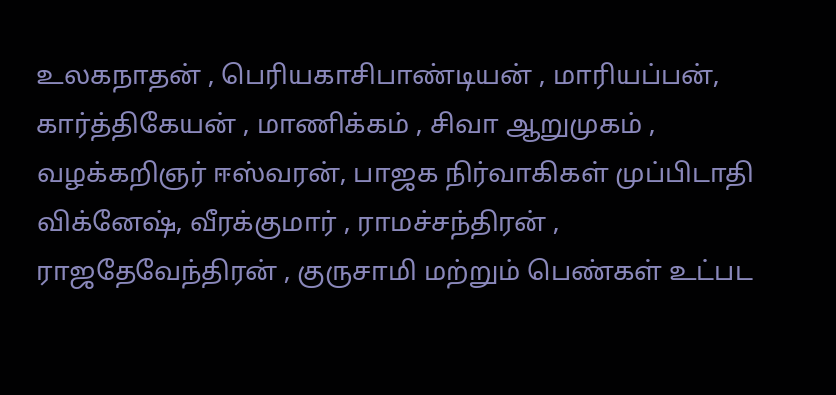உலகநாதன் , பெரியகாசிபாண்டியன் , மாரியப்பன், கார்த்திகேயன் , மாணிக்கம் , சிவா ஆறுமுகம் , வழக்கறிஞர் ஈஸ்வரன், பாஜக நிர்வாகிகள் முப்பிடாதி விக்னேஷ், வீரக்குமார் , ராமச்சந்திரன் , ராஜதேவேந்திரன் , குருசாமி மற்றும் பெண்கள் உட்பட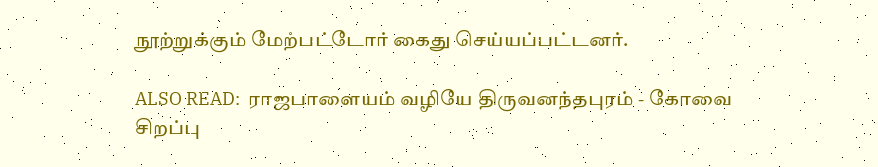நூற்றுக்கும் மேற்பட்டோர் கைது செய்யப்பட்டனர்.

ALSO READ:  ராஜபாளையம் வழியே திருவனந்தபுரம் - கோவை சிறப்பு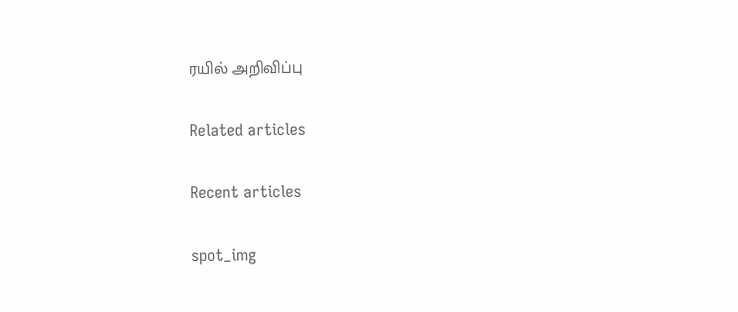ரயில் அறிவிப்பு

Related articles

Recent articles

spot_img